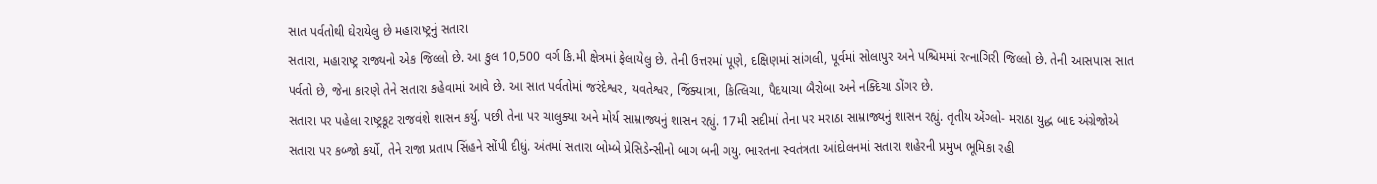સાત પર્વતોથી ઘેરાયેલુ છે મહારાષ્ટ્રનું સતારા
સતારા, મહારાષ્ટ્ર રાજ્યનો એક જિલ્લો છે. આ કુલ 10,500 વર્ગ કિ.મી ક્ષેત્રમાં ફેલાયેલુ છે. તેની ઉત્તરમાં પૂણે, દક્ષિણમાં સાંગલી, પૂર્વમાં સોલાપુર અને પશ્ચિમમાં રત્નાગિરી જિલ્લો છે. તેની આસપાસ સાત પર્વતો છે, જેના કારણે તેને સતારા કહેવામાં આવે છે. આ સાત પર્વતોમાં જરંદેશ્વર, યવતેશ્વર, જિંક્યાત્રા, કિત્લિચા, પૈદયાચા બૈરોબા અને નક્દિચા ડોંગર છે.
સતારા પર પહેલા રાષ્ટ્રકૂટ રાજવંશે શાસન કર્યુ. પછી તેના પર ચાલુક્યા અને મોર્ય સામ્રાજ્યનું શાસન રહ્યું. 17મી સદીમાં તેના પર મરાઠા સામ્રાજ્યનું શાસન રહ્યું. તૃતીય એંગ્લો- મરાઠા યુદ્ધ બાદ અંગ્રેજોએ સતારા પર કબ્જો કર્યો, તેને રાજા પ્રતાપ સિંહને સોંપી દીધું. અંતમાં સતારા બોમ્બે પ્રેસિડેન્સીનો બાગ બની ગયુ. ભારતના સ્વતંત્રતા આંદોલનમાં સતારા શહેરની પ્રમુખ ભૂમિકા રહી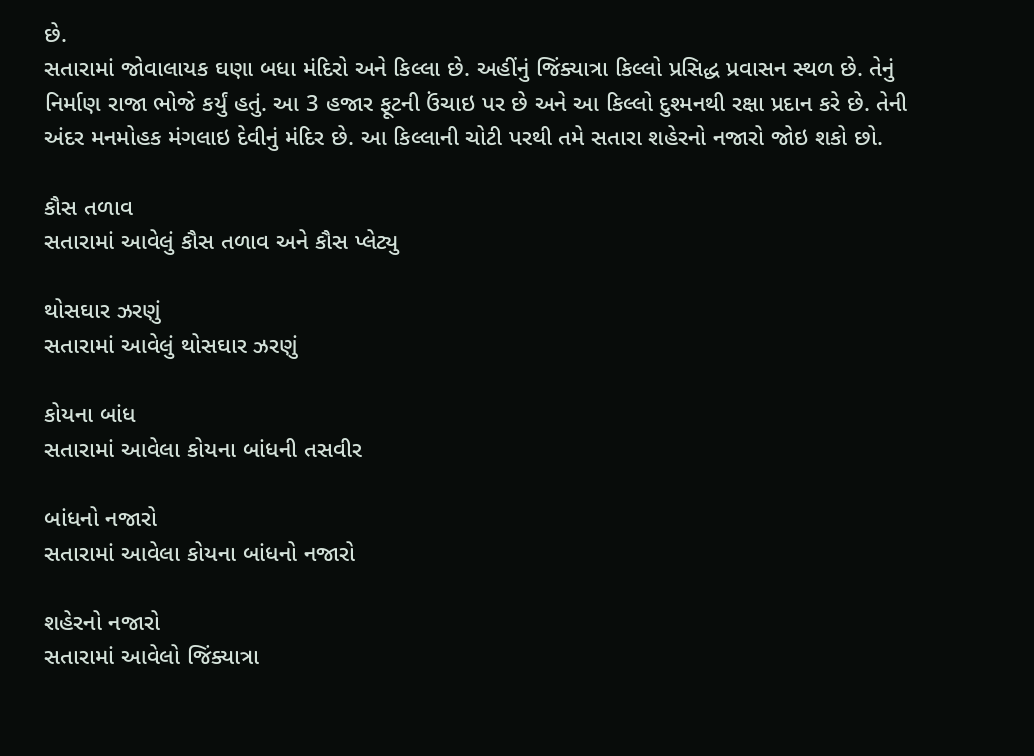છે.
સતારામાં જોવાલાયક ઘણા બધા મંદિરો અને કિલ્લા છે. અહીંનું જિંક્યાત્રા કિલ્લો પ્રસિદ્ધ પ્રવાસન સ્થળ છે. તેનું નિર્માણ રાજા ભોજે કર્યું હતું. આ 3 હજાર ફૂટની ઉંચાઇ પર છે અને આ કિલ્લો દુશ્મનથી રક્ષા પ્રદાન કરે છે. તેની અંદર મનમોહક મંગલાઇ દેવીનું મંદિર છે. આ કિલ્લાની ચોટી પરથી તમે સતારા શહેરનો નજારો જોઇ શકો છો.

કૌસ તળાવ
સતારામાં આવેલું કૌસ તળાવ અને કૌસ પ્લેટ્યુ

થોસઘાર ઝરણું
સતારામાં આવેલું થોસઘાર ઝરણું

કોયના બાંધ
સતારામાં આવેલા કોયના બાંધની તસવીર

બાંધનો નજારો
સતારામાં આવેલા કોયના બાંધનો નજારો

શહેરનો નજારો
સતારામાં આવેલો જિંક્યાત્રા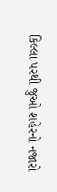કિલ્લા પરથી જુઓ શહેરનો નજારો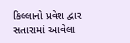કિલ્લાનો પ્રવેશ દ્વાર
સતારામાં આવેલા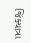જિંક્યાત્રા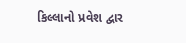કિલ્લાનો પ્રવેશ દ્વાર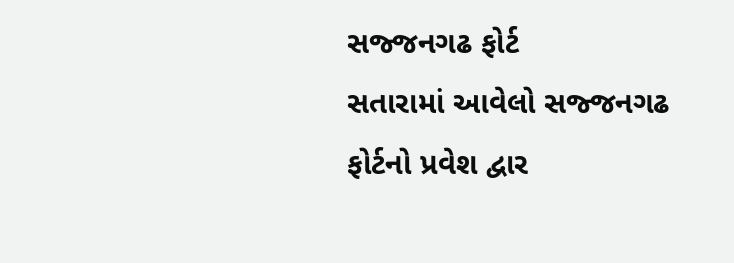સજ્જનગઢ ફોર્ટ
સતારામાં આવેલો સજ્જનગઢ ફોર્ટનો પ્રવેશ દ્વાર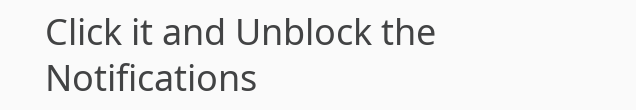Click it and Unblock the Notifications